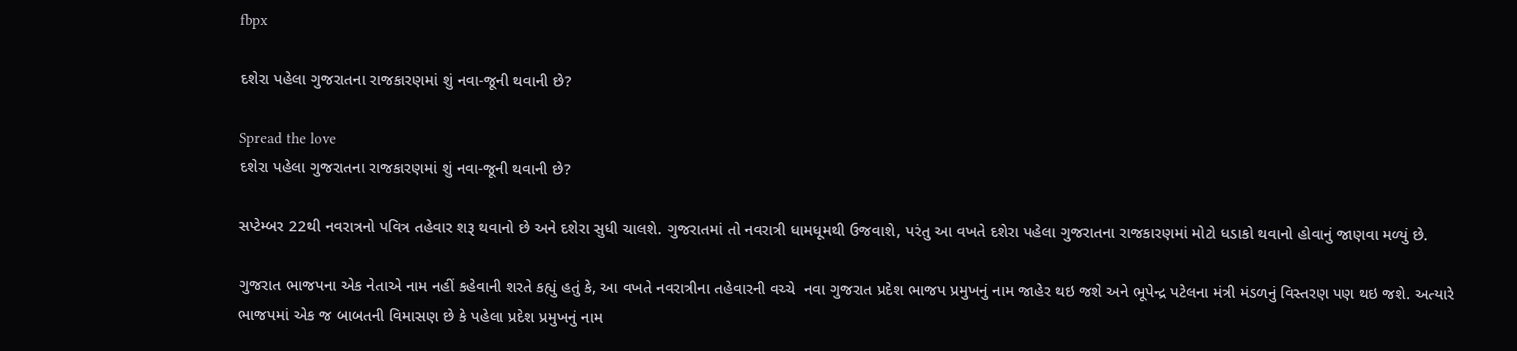fbpx

દશેરા પહેલા ગુજરાતના રાજકારણમાં શું નવા-જૂની થવાની છે?

Spread the love
દશેરા પહેલા ગુજરાતના રાજકારણમાં શું નવા-જૂની થવાની છે?

સપ્ટેમ્બર 22થી નવરાત્રનો પવિત્ર તહેવાર શરૂ થવાનો છે અને દશેરા સુધી ચાલશે. ગુજરાતમાં તો નવરાત્રી ધામધૂમથી ઉજવાશે, પરંતુ આ વખતે દશેરા પહેલા ગુજરાતના રાજકારણમાં મોટો ધડાકો થવાનો હોવાનું જાણવા મળ્યું છે.

ગુજરાત ભાજપના એક નેતાએ નામ નહીં કહેવાની શરતે કહ્યું હતું કે, આ વખતે નવરાત્રીના તહેવારની વચ્ચે  નવા ગુજરાત પ્રદેશ ભાજપ પ્રમુખનું નામ જાહેર થઇ જશે અને ભૂપેન્દ્ર પટેલના મંત્રી મંડળનું વિસ્તરણ પણ થઇ જશે. અત્યારે ભાજપમાં એક જ બાબતની વિમાસણ છે કે પહેલા પ્રદેશ પ્રમુખનું નામ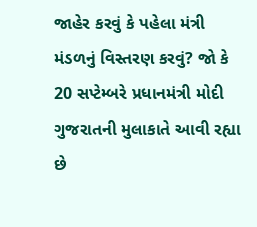જાહેર કરવું કે પહેલા મંત્રી મંડળનું વિસ્તરણ કરવું? જો કે 20 સપ્ટેમ્બરે પ્રધાનમંત્રી મોદી ગુજરાતની મુલાકાતે આવી રહ્યા છે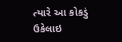ત્યારે આ કોકડું ઉકેલાઇ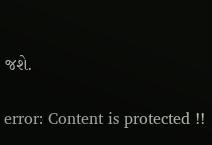જશે.

error: Content is protected !!